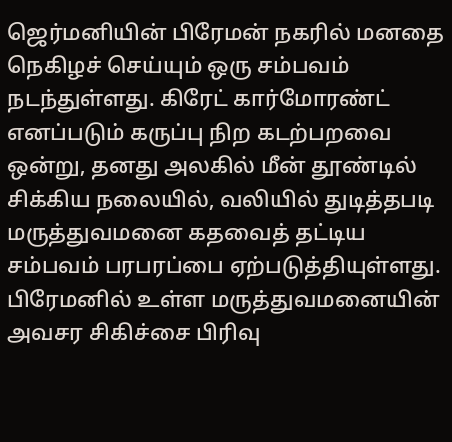ஜெர்மனியின் பிரேமன் நகரில் மனதை நெகிழச் செய்யும் ஒரு சம்பவம் நடந்துள்ளது. கிரேட் கார்மோரண்ட் எனப்படும் கருப்பு நிற கடற்பறவை ஒன்று, தனது அலகில் மீன் தூண்டில் சிக்கிய நலையில், வலியில் துடித்தபடி மருத்துவமனை கதவைத் தட்டிய சம்பவம் பரபரப்பை ஏற்படுத்தியுள்ளது. பிரேமனில் உள்ள மருத்துவமனையின் அவசர சிகிச்சை பிரிவு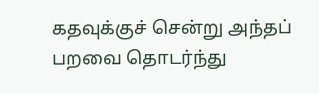கதவுக்குச் சென்று அந்தப் பறவை தொடர்ந்து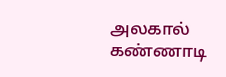அலகால் கண்ணாடி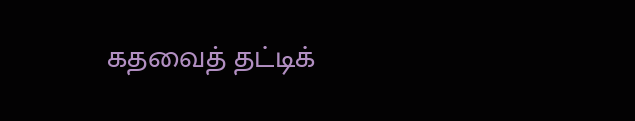கதவைத் தட்டிக்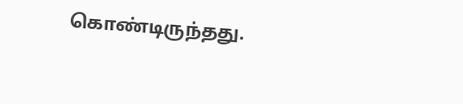கொண்டிருந்தது.